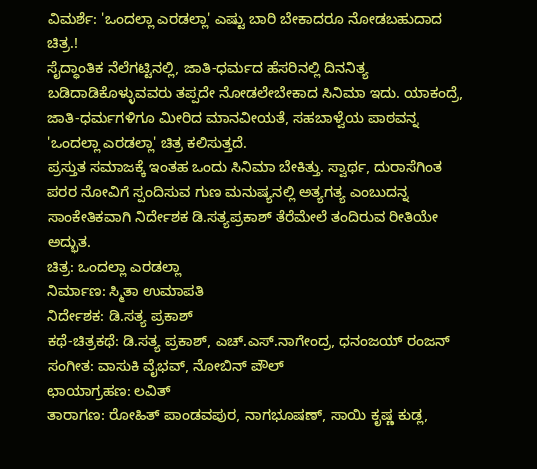ವಿಮರ್ಶೆ: 'ಒಂದಲ್ಲಾ ಎರಡಲ್ಲಾ' ಎಷ್ಟು ಬಾರಿ ಬೇಕಾದರೂ ನೋಡಬಹುದಾದ ಚಿತ್ರ.!
ಸೈದ್ಧಾಂತಿಕ ನೆಲೆಗಟ್ಟಿನಲ್ಲಿ, ಜಾತಿ-ಧರ್ಮದ ಹೆಸರಿನಲ್ಲಿ ದಿನನಿತ್ಯ ಬಡಿದಾಡಿಕೊಳ್ಳುವವರು ತಪ್ಪದೇ ನೋಡಲೇಬೇಕಾದ ಸಿನಿಮಾ ಇದು. ಯಾಕಂದ್ರೆ, ಜಾತಿ-ಧರ್ಮಗಳಿಗೂ ಮೀರಿದ ಮಾನವೀಯತೆ, ಸಹಬಾಳ್ವೆಯ ಪಾಠವನ್ನ 'ಒಂದಲ್ಲಾ ಎರಡಲ್ಲಾ' ಚಿತ್ರ ಕಲಿಸುತ್ತದೆ.
ಪ್ರಸ್ತುತ ಸಮಾಜಕ್ಕೆ ಇಂತಹ ಒಂದು ಸಿನಿಮಾ ಬೇಕಿತ್ತು. ಸ್ವಾರ್ಥ, ದುರಾಸೆಗಿಂತ ಪರರ ನೋವಿಗೆ ಸ್ಪಂದಿಸುವ ಗುಣ ಮನುಷ್ಯನಲ್ಲಿ ಅತ್ಯಗತ್ಯ ಎಂಬುದನ್ನ ಸಾಂಕೇತಿಕವಾಗಿ ನಿರ್ದೇಶಕ ಡಿ.ಸತ್ಯಪ್ರಕಾಶ್ ತೆರೆಮೇಲೆ ತಂದಿರುವ ರೀತಿಯೇ ಅದ್ಭುತ.
ಚಿತ್ರ: ಒಂದಲ್ಲಾ ಎರಡಲ್ಲಾ
ನಿರ್ಮಾಣ: ಸ್ಮಿತಾ ಉಮಾಪತಿ
ನಿರ್ದೇಶಕ: ಡಿ.ಸತ್ಯ ಪ್ರಕಾಶ್
ಕಥೆ-ಚಿತ್ರಕಥೆ: ಡಿ.ಸತ್ಯ ಪ್ರಕಾಶ್, ಎಚ್.ಎಸ್.ನಾಗೇಂದ್ರ, ಧನಂಜಯ್ ರಂಜನ್
ಸಂಗೀತ: ವಾಸುಕಿ ವೈಭವ್, ನೋಬಿನ್ ಪೌಲ್
ಛಾಯಾಗ್ರಹಣ: ಲವಿತ್
ತಾರಾಗಣ: ರೋಹಿತ್ ಪಾಂಡವಪುರ, ನಾಗಭೂಷಣ್, ಸಾಯಿ ಕೃಷ್ಣ ಕುಡ್ಲ,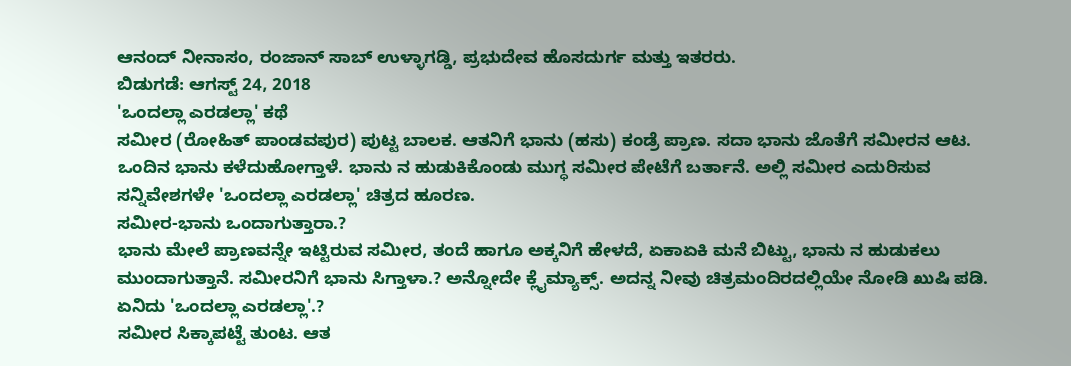ಆನಂದ್ ನೀನಾಸಂ, ರಂಜಾನ್ ಸಾಬ್ ಉಳ್ಳಾಗಡ್ಡಿ, ಪ್ರಭುದೇವ ಹೊಸದುರ್ಗ ಮತ್ತು ಇತರರು.
ಬಿಡುಗಡೆ: ಆಗಸ್ಟ್ 24, 2018
'ಒಂದಲ್ಲಾ ಎರಡಲ್ಲಾ' ಕಥೆ
ಸಮೀರ (ರೋಹಿತ್ ಪಾಂಡವಪುರ) ಪುಟ್ಟ ಬಾಲಕ. ಆತನಿಗೆ ಭಾನು (ಹಸು) ಕಂಡ್ರೆ ಪ್ರಾಣ. ಸದಾ ಭಾನು ಜೊತೆಗೆ ಸಮೀರನ ಆಟ. ಒಂದಿನ ಭಾನು ಕಳೆದುಹೋಗ್ತಾಳೆ. ಭಾನು ನ ಹುಡುಕಿಕೊಂಡು ಮುಗ್ಧ ಸಮೀರ ಪೇಟೆಗೆ ಬರ್ತಾನೆ. ಅಲ್ಲಿ ಸಮೀರ ಎದುರಿಸುವ ಸನ್ನಿವೇಶಗಳೇ 'ಒಂದಲ್ಲಾ ಎರಡಲ್ಲಾ' ಚಿತ್ರದ ಹೂರಣ.
ಸಮೀರ-ಭಾನು ಒಂದಾಗುತ್ತಾರಾ.?
ಭಾನು ಮೇಲೆ ಪ್ರಾಣವನ್ನೇ ಇಟ್ಟಿರುವ ಸಮೀರ, ತಂದೆ ಹಾಗೂ ಅಕ್ಕನಿಗೆ ಹೇಳದೆ, ಏಕಾಏಕಿ ಮನೆ ಬಿಟ್ಟು, ಭಾನು ನ ಹುಡುಕಲು ಮುಂದಾಗುತ್ತಾನೆ. ಸಮೀರನಿಗೆ ಭಾನು ಸಿಗ್ತಾಳಾ.? ಅನ್ನೋದೇ ಕ್ಲೈಮ್ಯಾಕ್ಸ್. ಅದನ್ನ ನೀವು ಚಿತ್ರಮಂದಿರದಲ್ಲಿಯೇ ನೋಡಿ ಖುಷಿ ಪಡಿ.
ಏನಿದು 'ಒಂದಲ್ಲಾ ಎರಡಲ್ಲಾ'.?
ಸಮೀರ ಸಿಕ್ಕಾಪಟ್ಟೆ ತುಂಟ. ಆತ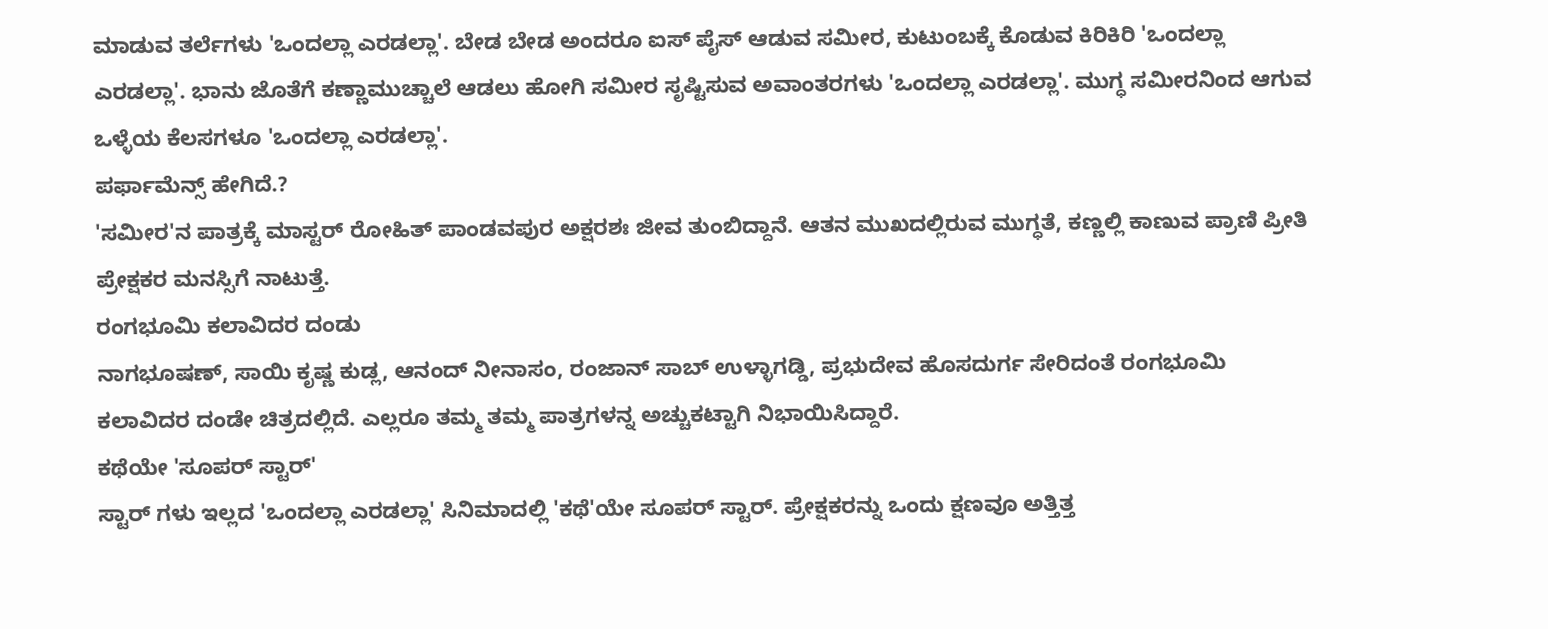ಮಾಡುವ ತರ್ಲೆಗಳು 'ಒಂದಲ್ಲಾ ಎರಡಲ್ಲಾ'. ಬೇಡ ಬೇಡ ಅಂದರೂ ಐಸ್ ಪೈಸ್ ಆಡುವ ಸಮೀರ, ಕುಟುಂಬಕ್ಕೆ ಕೊಡುವ ಕಿರಿಕಿರಿ 'ಒಂದಲ್ಲಾ ಎರಡಲ್ಲಾ'. ಭಾನು ಜೊತೆಗೆ ಕಣ್ಣಾಮುಚ್ಚಾಲೆ ಆಡಲು ಹೋಗಿ ಸಮೀರ ಸೃಷ್ಟಿಸುವ ಅವಾಂತರಗಳು 'ಒಂದಲ್ಲಾ ಎರಡಲ್ಲಾ'. ಮುಗ್ಧ ಸಮೀರನಿಂದ ಆಗುವ ಒಳ್ಳೆಯ ಕೆಲಸಗಳೂ 'ಒಂದಲ್ಲಾ ಎರಡಲ್ಲಾ'.
ಪರ್ಫಾಮೆನ್ಸ್ ಹೇಗಿದೆ.?
'ಸಮೀರ'ನ ಪಾತ್ರಕ್ಕೆ ಮಾಸ್ಟರ್ ರೋಹಿತ್ ಪಾಂಡವಪುರ ಅಕ್ಷರಶಃ ಜೀವ ತುಂಬಿದ್ದಾನೆ. ಆತನ ಮುಖದಲ್ಲಿರುವ ಮುಗ್ಧತೆ, ಕಣ್ಣಲ್ಲಿ ಕಾಣುವ ಪ್ರಾಣಿ ಪ್ರೀತಿ ಪ್ರೇಕ್ಷಕರ ಮನಸ್ಸಿಗೆ ನಾಟುತ್ತೆ.
ರಂಗಭೂಮಿ ಕಲಾವಿದರ ದಂಡು
ನಾಗಭೂಷಣ್, ಸಾಯಿ ಕೃಷ್ಣ ಕುಡ್ಲ, ಆನಂದ್ ನೀನಾಸಂ, ರಂಜಾನ್ ಸಾಬ್ ಉಳ್ಳಾಗಡ್ಡಿ, ಪ್ರಭುದೇವ ಹೊಸದುರ್ಗ ಸೇರಿದಂತೆ ರಂಗಭೂಮಿ ಕಲಾವಿದರ ದಂಡೇ ಚಿತ್ರದಲ್ಲಿದೆ. ಎಲ್ಲರೂ ತಮ್ಮ ತಮ್ಮ ಪಾತ್ರಗಳನ್ನ ಅಚ್ಚುಕಟ್ಟಾಗಿ ನಿಭಾಯಿಸಿದ್ದಾರೆ.
ಕಥೆಯೇ 'ಸೂಪರ್ ಸ್ಟಾರ್'
ಸ್ಟಾರ್ ಗಳು ಇಲ್ಲದ 'ಒಂದಲ್ಲಾ ಎರಡಲ್ಲಾ' ಸಿನಿಮಾದಲ್ಲಿ 'ಕಥೆ'ಯೇ ಸೂಪರ್ ಸ್ಟಾರ್. ಪ್ರೇಕ್ಷಕರನ್ನು ಒಂದು ಕ್ಷಣವೂ ಅತ್ತಿತ್ತ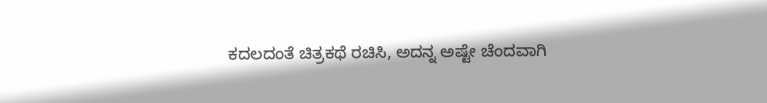ಕದಲದಂತೆ ಚಿತ್ರಕಥೆ ರಚಿಸಿ, ಅದನ್ನ ಅಷ್ಟೇ ಚೆಂದವಾಗಿ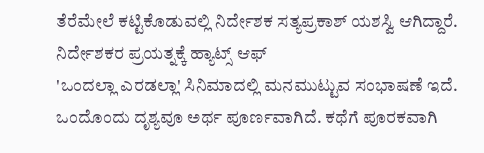ತೆರೆಮೇಲೆ ಕಟ್ಟಿಕೊಡುವಲ್ಲಿ ನಿರ್ದೇಶಕ ಸತ್ಯಪ್ರಕಾಶ್ ಯಶಸ್ವಿ ಆಗಿದ್ದಾರೆ.
ನಿರ್ದೇಶಕರ ಪ್ರಯತ್ನಕ್ಕೆ ಹ್ಯಾಟ್ಸ್ ಆಫ್
'ಒಂದಲ್ಲಾ ಎರಡಲ್ಲಾ' ಸಿನಿಮಾದಲ್ಲಿ ಮನಮುಟ್ಟುವ ಸಂಭಾಷಣೆ ಇದೆ. ಒಂದೊಂದು ದೃಶ್ಯವೂ ಅರ್ಥ ಪೂರ್ಣವಾಗಿದೆ. ಕಥೆಗೆ ಪೂರಕವಾಗಿ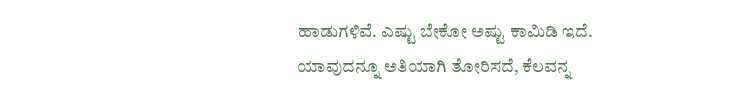ಹಾಡುಗಳಿವೆ. ಎಷ್ಟು ಬೇಕೋ ಅಷ್ಟು ಕಾಮಿಡಿ ಇದೆ. ಯಾವುದನ್ನೂ ಅತಿಯಾಗಿ ತೋರಿಸದೆ, ಕೆಲವನ್ನ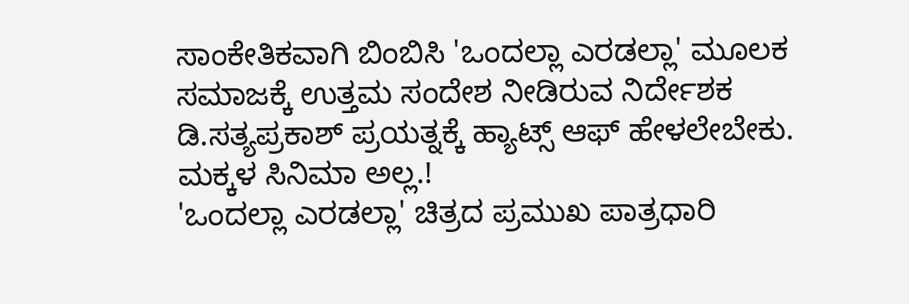ಸಾಂಕೇತಿಕವಾಗಿ ಬಿಂಬಿಸಿ 'ಒಂದಲ್ಲಾ ಎರಡಲ್ಲಾ' ಮೂಲಕ ಸಮಾಜಕ್ಕೆ ಉತ್ತಮ ಸಂದೇಶ ನೀಡಿರುವ ನಿರ್ದೇಶಕ ಡಿ.ಸತ್ಯಪ್ರಕಾಶ್ ಪ್ರಯತ್ನಕ್ಕೆ ಹ್ಯಾಟ್ಸ್ ಆಫ್ ಹೇಳಲೇಬೇಕು.
ಮಕ್ಕಳ ಸಿನಿಮಾ ಅಲ್ಲ.!
'ಒಂದಲ್ಲಾ ಎರಡಲ್ಲಾ' ಚಿತ್ರದ ಪ್ರಮುಖ ಪಾತ್ರಧಾರಿ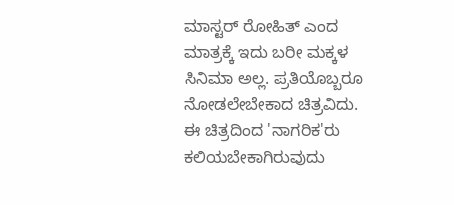ಮಾಸ್ಟರ್ ರೋಹಿತ್ ಎಂದ ಮಾತ್ರಕ್ಕೆ ಇದು ಬರೀ ಮಕ್ಕಳ ಸಿನಿಮಾ ಅಲ್ಲ. ಪ್ರತಿಯೊಬ್ಬರೂ ನೋಡಲೇಬೇಕಾದ ಚಿತ್ರವಿದು. ಈ ಚಿತ್ರದಿಂದ 'ನಾಗರಿಕ'ರು ಕಲಿಯಬೇಕಾಗಿರುವುದು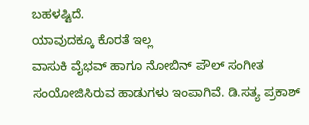ಬಹಳಷ್ಟಿದೆ.
ಯಾವುದಕ್ಕೂ ಕೊರತೆ ಇಲ್ಲ
ವಾಸುಕಿ ವೈಭವ್ ಹಾಗೂ ನೋಬಿನ್ ಪೌಲ್ ಸಂಗೀತ ಸಂಯೋಜಿಸಿರುವ ಹಾಡುಗಳು ಇಂಪಾಗಿವೆ. ಡಿ.ಸತ್ಯ ಪ್ರಕಾಶ್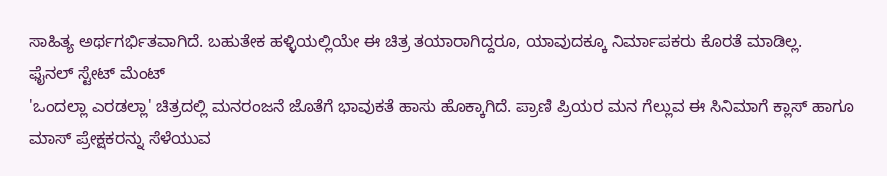ಸಾಹಿತ್ಯ ಅರ್ಥಗರ್ಭಿತವಾಗಿದೆ. ಬಹುತೇಕ ಹಳ್ಳಿಯಲ್ಲಿಯೇ ಈ ಚಿತ್ರ ತಯಾರಾಗಿದ್ದರೂ, ಯಾವುದಕ್ಕೂ ನಿರ್ಮಾಪಕರು ಕೊರತೆ ಮಾಡಿಲ್ಲ.
ಫೈನಲ್ ಸ್ಟೇಟ್ ಮೆಂಟ್
'ಒಂದಲ್ಲಾ ಎರಡಲ್ಲಾ' ಚಿತ್ರದಲ್ಲಿ ಮನರಂಜನೆ ಜೊತೆಗೆ ಭಾವುಕತೆ ಹಾಸು ಹೊಕ್ಕಾಗಿದೆ. ಪ್ರಾಣಿ ಪ್ರಿಯರ ಮನ ಗೆಲ್ಲುವ ಈ ಸಿನಿಮಾಗೆ ಕ್ಲಾಸ್ ಹಾಗೂ ಮಾಸ್ ಪ್ರೇಕ್ಷಕರನ್ನು ಸೆಳೆಯುವ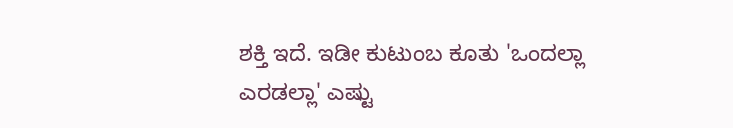ಶಕ್ತಿ ಇದೆ. ಇಡೀ ಕುಟುಂಬ ಕೂತು 'ಒಂದಲ್ಲಾ ಎರಡಲ್ಲಾ' ಎಷ್ಟು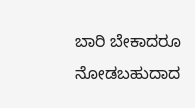ಬಾರಿ ಬೇಕಾದರೂ ನೋಡಬಹುದಾದ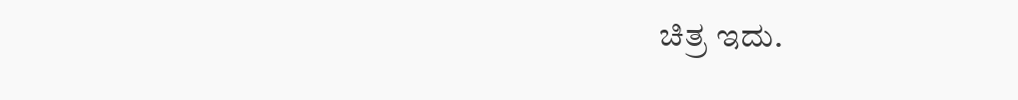ಚಿತ್ರ ಇದು.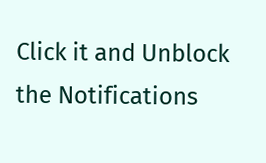Click it and Unblock the Notifications